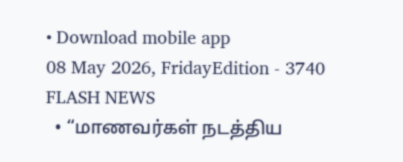• Download mobile app
08 May 2026, FridayEdition - 3740
FLASH NEWS
  • “மாணவர்கள் நடத்திய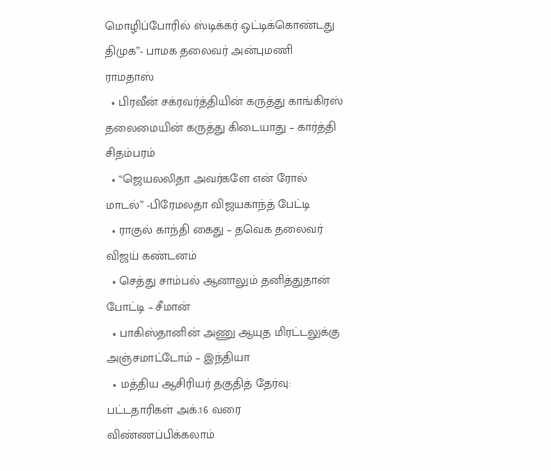மொழிப்போரில் ஸ்டிக்கர் ஒட்டிக்கொண்டது திமுக”- பாமக தலைவர் அன்புமணி ராமதாஸ்
  • பிரவீன் சக்ரவர்த்தியின் கருத்து காங்கிரஸ் தலைமையின் கருத்து கிடையாது – கார்த்தி சிதம்பரம்
  • “ஜெயலலிதா அவர்களே என் ரோல் மாடல்” -பிரேமலதா விஜயகாந்த் பேட்டி
  • ராகுல் காந்தி கைது – தவெக தலைவர் விஜய் கண்டனம்
  • செத்து சாம்பல் ஆனாலும் தனித்துதான் போட்டி – சீமான்
  • பாகிஸ்தானின் அணு ஆயுத மிரட்டலுக்கு அஞ்சமாட்டோம் – இந்தியா
  • மத்திய ஆசிரியர் தகுதித் தேர்வு: பட்டதாரிகள் அக்.16 வரை விண்ணப்பிக்கலாம்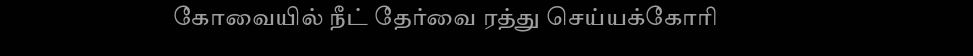கோவையில் நீட் தேர்வை ரத்து செய்யக்கோரி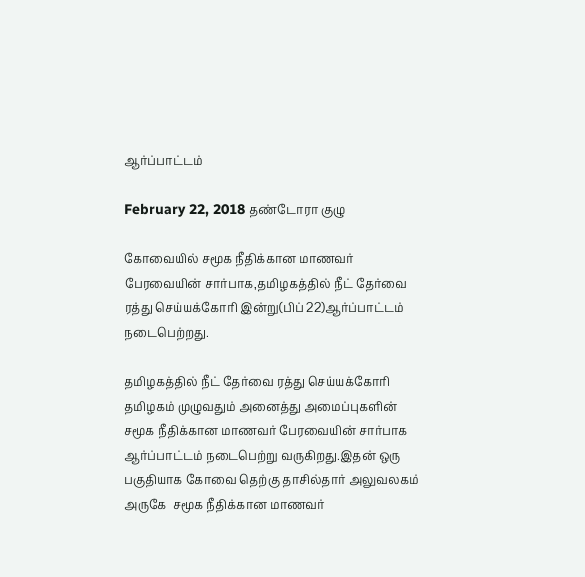ஆர்ப்பாட்டம்

February 22, 2018 தண்டோரா குழு

கோவையில் சமூக நீதிக்கான மாணவர் பேரவையின் சார்பாக,தமிழகத்தில் நீட் தேர்வை ரத்து செய்யக்கோரி இன்று(பிப் 22)ஆர்ப்பாட்டம் நடைபெற்றது.

தமிழகத்தில் நீட் தேர்வை ரத்து செய்யக்கோரி தமிழகம் முழுவதும் அனைத்து அமைப்புகளின் சமூக நீதிக்கான மாணவர் பேரவையின் சார்பாக ஆர்ப்பாட்டம் நடைபெற்று வருகிறது.இதன் ஒரு பகுதியாக கோவை தெற்கு தாசில்தார் அலுவலகம் அருகே  சமூக நீதிக்கான மாணவர்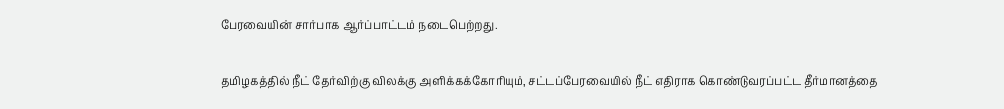பேரவையின் சார்பாக ஆர்ப்பாட்டம் நடைபெற்றது.

தமிழகத்தில் நீட் தேர்விற்கு விலக்கு அளிக்கக்கோரியும், சட்டப்பேரவையில் நீட் எதிராக கொண்டுவரப்பட்ட தீர்மானத்தை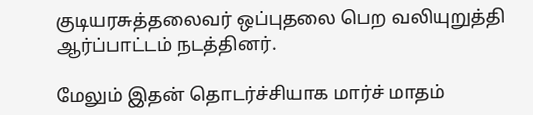குடியரசுத்தலைவர் ஒப்புதலை பெற வலியுறுத்தி ஆர்ப்பாட்டம் நடத்தினர்.

மேலும் இதன் தொடர்ச்சியாக மார்ச் மாதம்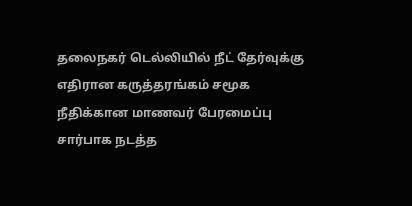தலைநகர் டெல்லியில் நீட் தேர்வுக்கு எதிரான கருத்தரங்கம் சமூக நீதிக்கான மாணவர் பேரமைப்பு சார்பாக நடத்த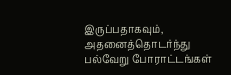இருப்பதாகவும், அதனைத்தொடர்ந்து பல்வேறு போராட்டங்கள்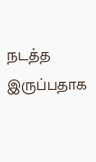நடத்த இருப்பதாக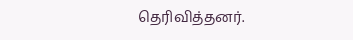தெரிவித்தனர்.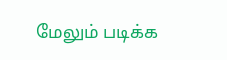மேலும் படிக்க